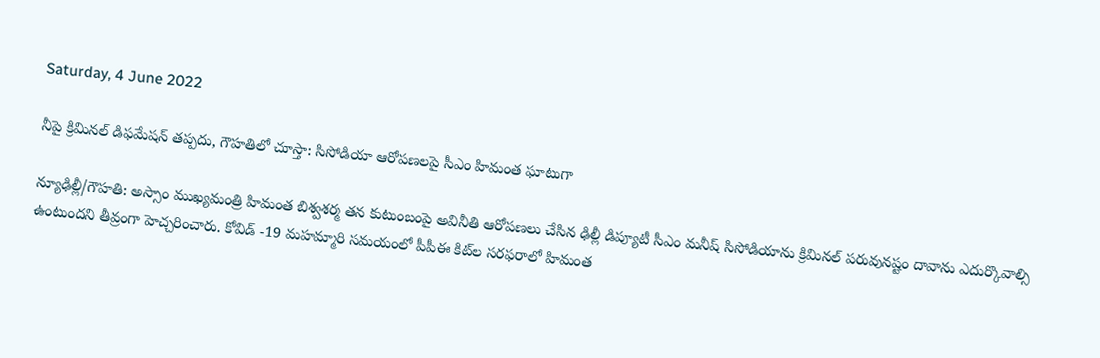Saturday, 4 June 2022

నీపై క్రిమినల్ డిఫమేషన్ తప్పదు, గౌహతిలో చూస్తా: సిసోడియా ఆరోపణలపై సీఎం హిమంత ఘాటుగా

న్యూఢిల్లీ/గౌహతి: అస్సాం ముఖ్యమంత్రి హిమంత బిశ్వశర్మ తన కుటుంబంపై అవినీతి ఆరోపణలు చేసిన ఢిల్లీ డిప్యూటీ సీఎం మనీష్ సిసోడియాను క్రిమినల్ పరువునష్టం దావాను ఎదుర్కొవాల్సి ఉంటుందని తీవ్రంగా హెచ్చరించారు. కోవిడ్ -19 మహమ్మారి సమయంలో పీపీఈ కిట్‌ల సరఫరాలో హిమంత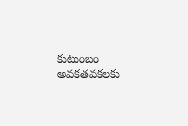కుటుంబం అవకతవకలకు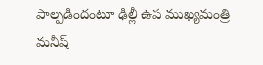పాల్పడిందంటూ ఢిల్లీ ఉప ముఖ్యమంత్రి మనీష్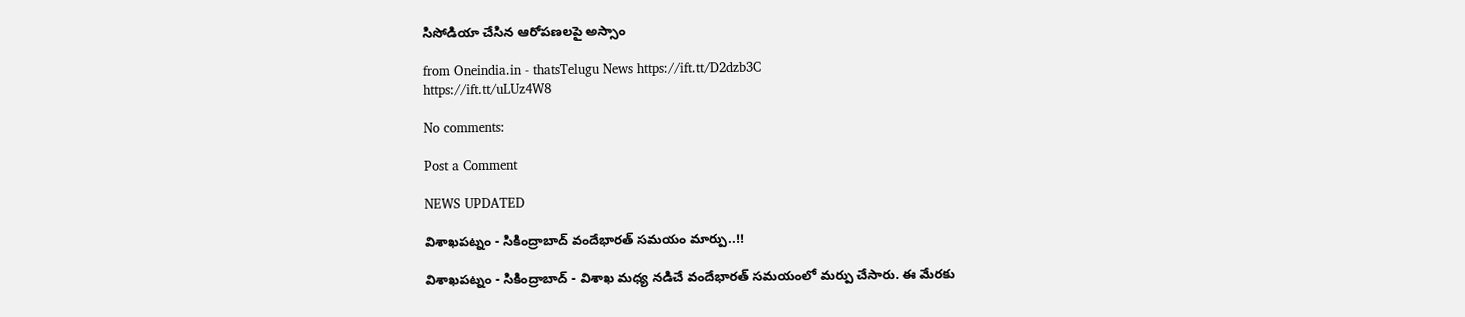సిసోడియా చేసిన ఆరోపణలపై అస్సాం

from Oneindia.in - thatsTelugu News https://ift.tt/D2dzb3C
https://ift.tt/uLUz4W8

No comments:

Post a Comment

NEWS UPDATED

విశాఖపట్నం - సికింద్రాబాద్ వందేభారత్ సమయం మార్పు..!!

విశాఖపట్నం - సికింద్రాబాద్ - విశాఖ మధ్య నడిచే వందేభారత్ సమయంలో మర్పు చేసారు. ఈ మేరకు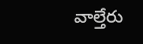వాల్తేరు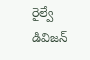రైల్వే డివిజన్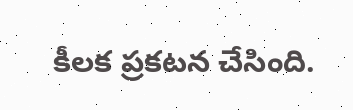కీలక ప్రకటన చేసింది.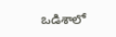ఒడిశాలో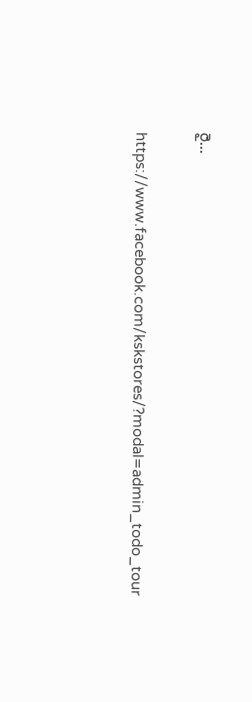రై...

https://www.facebook.com/kskstores/?modal=admin_todo_tour